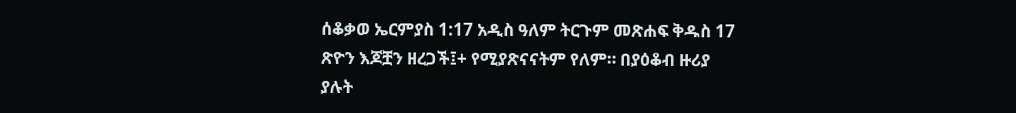ሰቆቃወ ኤርምያስ 1:17 አዲስ ዓለም ትርጉም መጽሐፍ ቅዱስ 17 ጽዮን እጆቿን ዘረጋች፤+ የሚያጽናናትም የለም። በያዕቆብ ዙሪያ ያሉት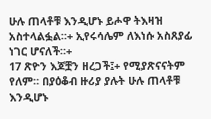ሁሉ ጠላቶቹ እንዲሆኑ ይሖዋ ትእዛዝ አስተላልፏል።+ ኢየሩሳሌም ለእነሱ አስጸያፊ ነገር ሆናለች።+
17 ጽዮን እጆቿን ዘረጋች፤+ የሚያጽናናትም የለም። በያዕቆብ ዙሪያ ያሉት ሁሉ ጠላቶቹ እንዲሆኑ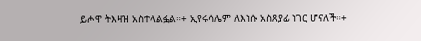ይሖዋ ትእዛዝ አስተላልፏል።+ ኢየሩሳሌም ለእነሱ አስጸያፊ ነገር ሆናለች።+